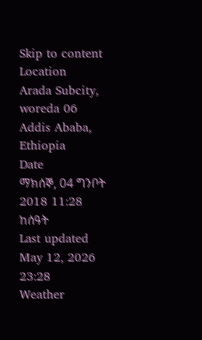Skip to content
Location
Arada Subcity, woreda 06 Addis Ababa, Ethiopia
Date
ማክሰኞ, 04 ግንቦት 2018 11:28 ከሰዓት
Last updated
May 12, 2026 23:28
Weather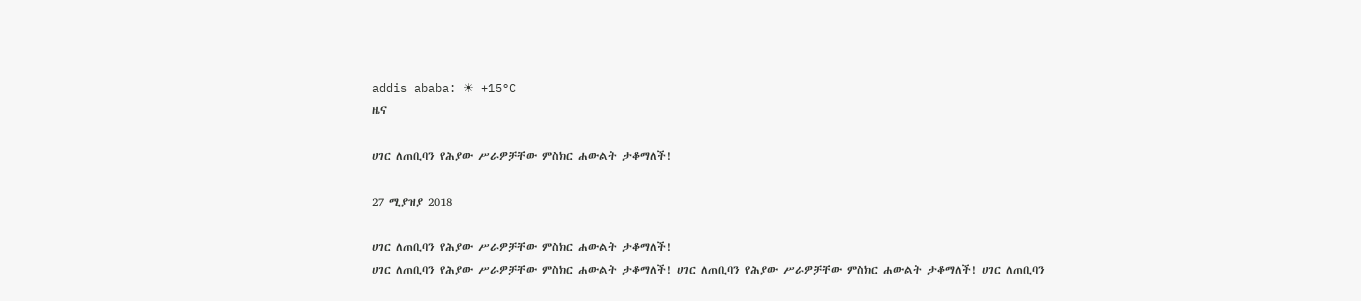addis ababa: ☀ +15°C
ዜና

ሀገር ለጠቢባን የሕያው ሥራዎቻቸው ምስክር ሐውልት ታቆማለች!

27 ሚያዝያ 2018

ሀገር ለጠቢባን የሕያው ሥራዎቻቸው ምስክር ሐውልት ታቆማለች!
ሀገር ለጠቢባን የሕያው ሥራዎቻቸው ምስክር ሐውልት ታቆማለች! ሀገር ለጠቢባን የሕያው ሥራዎቻቸው ምስክር ሐውልት ታቆማለች! ሀገር ለጠቢባን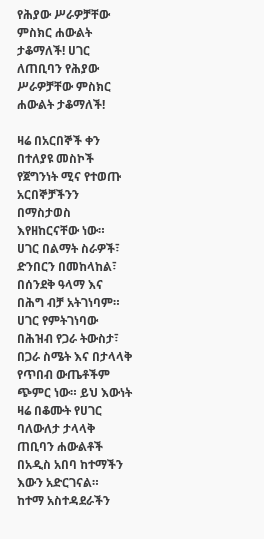የሕያው ሥራዎቻቸው ምስክር ሐውልት ታቆማለች! ሀገር ለጠቢባን የሕያው ሥራዎቻቸው ምስክር ሐውልት ታቆማለች!

ዛሬ በአርበኞች ቀን በተለያዩ መስኮች የጀግንነት ሚና የተወጡ አርበኞቻችንን በማስታወስ እየዘከርናቸው ነው።
ሀገር በልማት ስራዎች፣ ድንበርን በመከላከል፣ በሰንደቅ ዓላማ እና በሕግ ብቻ አትገነባም። ሀገር የምትገነባው በሕዝብ የጋራ ትውስታ፣ በጋራ ስሜት እና በታላላቅ የጥበብ ውጤቶችም ጭምር ነው። ይህ እውነት ዛሬ በቆሙት የሀገር ባለውለታ ታላላቅ ጠቢባን ሐውልቶች በአዲስ አበባ ከተማችን እውን አድርገናል።
ከተማ አስተዳደራችን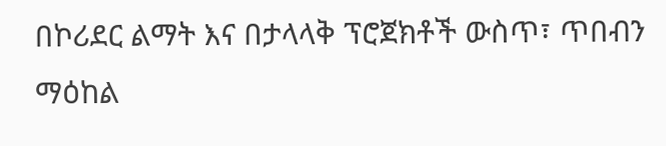በኮሪደር ልማት እና በታላላቅ ፕሮጀክቶች ውስጥ፣ ጥበብን ማዕከል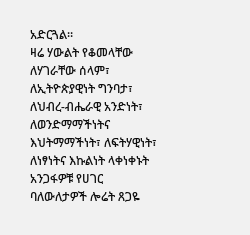አድርጓል።
ዛሬ ሃውልት የቆመላቸው ለሃገራቸው ሰላም፣ ለኢትዮጵያዊነት ግንባታ፣ ለህብረ-ብሔራዊ አንድነት፣ ለወንድማማችነትና እህትማማችነት፣ ለፍትሃዊነት፣ ለነፃነትና እኩልነት ላቀነቀኑት አንጋፋዎቹ የሀገር ባለውለታዎች ሎሬት ጸጋዬ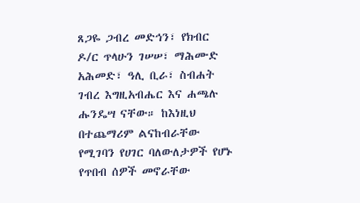ጸጋዬ ጋብረ መድኅን፣ የክብር ዶ/ር ጥላሁን ገሠሠ፣ ማሕሙድ አሕመድ፣ ዓሊ ቢራ፣ ስብሐት ገብረ እግዚአብሔር እና ሐጫሉ ሑንዴሣ ናቸው። ከእነዚህ በተጨማሪም ልናከብራቸው የሚገባን የሀገር ባለውለታዎች የሆኑ የጥበብ ሰዎች መኖራቸው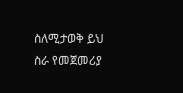ስለሚታወቅ ይህ ስራ የመጀመሪያ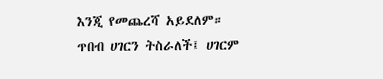እንጂ የመጨረሻ አይደለም።
ጥበብ ሀገርን ትስራለች፤ ሀገርም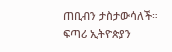ጠቢብን ታስታውሳለች።
ፍጣሪ ኢትዮጵያን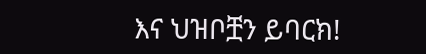እና ህዝቦቿን ይባርክ!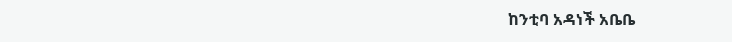ከንቲባ አዳነች አቤቤ